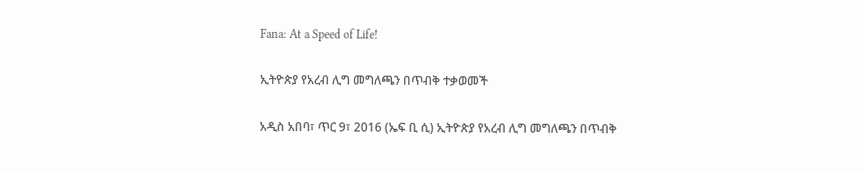Fana: At a Speed of Life!

ኢትዮጵያ የአረብ ሊግ መግለጫን በጥብቅ ተቃወመች

አዲስ አበባ፣ ጥር 9፣ 2016 (ኤፍ ቢ ሲ) ኢትዮጵያ የአረብ ሊግ መግለጫን በጥብቅ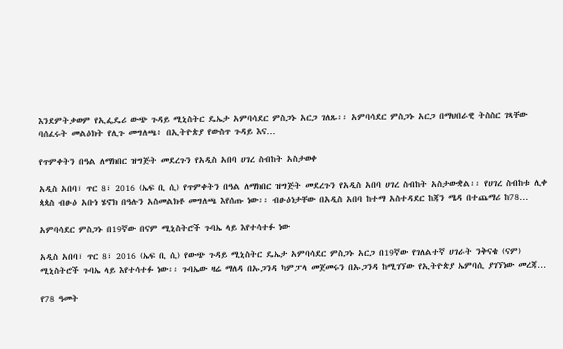እንደምትቃወም የኢፌዴሪ ውጭ ጉዳይ ሚኒስትር ዴኤታ አምባሳደር ምስጋኑ አርጋ ገለጹ፡፡ አምባሳደር ምስጋኑ አርጋ በማህበራዊ ትስስር ገጻቸው ባሰፈሩት መልዕክት የሊጉ መግለጫ፥ በኢትዮጵያ የውስጥ ጉዳይ እና…

የጥምቀትን በዓል ለማክበር ዝግጅት መደረጉን የአዲስ አበባ ሀገረ ስብከት አስታወቀ

አዲስ አበባ፣ ጥር 8፣ 2016 (ኤፍ ቢ ሲ) የጥምቀትን በዓል ለማክበር ዝግጅት መደረጉን የአዲስ አበባ ሀገረ ስብከት አስታውቋል፡፡ የሀገረ ስብከቱ ሊቀ ጳጳስ ብፁዕ አቡነ ሄኖክ በዓሉን አስመልክቶ መግለጫ እየሰጡ ነው፡፡ ብፁዕነታቸው በአዲስ አበባ ከተማ አስተዳደር ከጃን ሜዳ በተጨማሪ ከ78…

አምባሳደር ምስጋኑ በ19ኛው በናም ሚኒስትሮች ጉባኤ ላይ እየተሳተፉ ነው

አዲስ አበባ፣ ጥር 8፣ 2016 (ኤፍ ቢ ሲ) የውጭ ጉዳይ ሚኒስትር ዴኤታ አምባሳደር ምስጋኑ አርጋ በ19ኛው የገለልተኛ ሀገራት ንቅናቄ (ናም) ሚኒስትሮች ጉባኤ ላይ እየተሳተፉ ነው፡፡ ጉባኤው ዛሬ ማለዳ በኡጋንዳ ካምፓላ መጀመሩን በኡጋንዳ ከሚገኘው የኢትዮጵያ ኤምባሲ ያገኘነው መረጃ…

የ78 ዓመት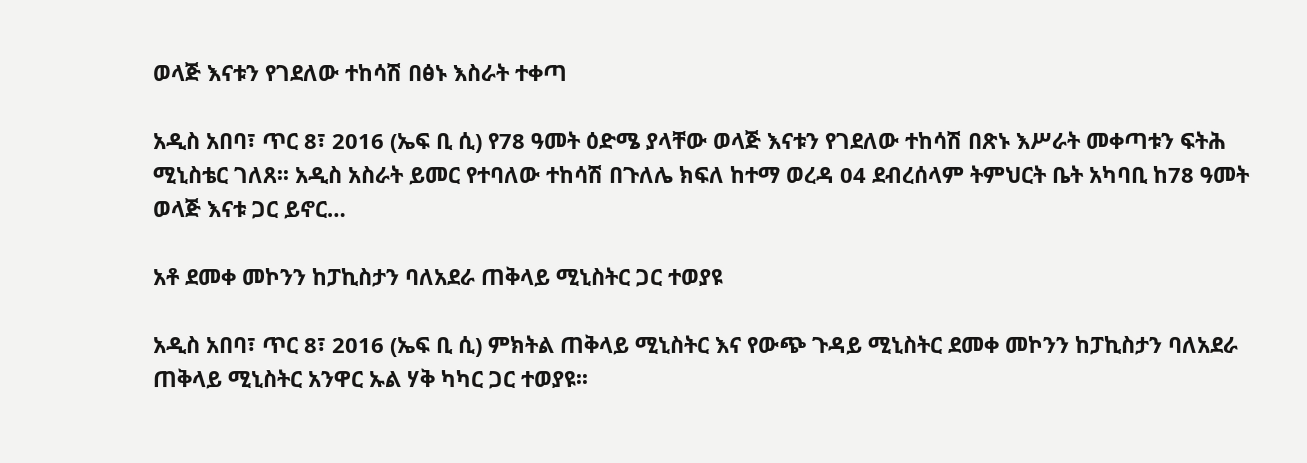ወላጅ እናቱን የገደለው ተከሳሽ በፅኑ እስራት ተቀጣ

አዲስ አበባ፣ ጥር 8፣ 2016 (ኤፍ ቢ ሲ) የ78 ዓመት ዕድሜ ያላቸው ወላጅ እናቱን የገደለው ተከሳሽ በጽኑ እሥራት መቀጣቱን ፍትሕ ሚኒስቴር ገለጸ፡፡ አዲስ አስራት ይመር የተባለው ተከሳሽ በጉለሌ ክፍለ ከተማ ወረዳ 04 ደብረሰላም ትምህርት ቤት አካባቢ ከ78 ዓመት ወላጅ እናቱ ጋር ይኖር…

አቶ ደመቀ መኮንን ከፓኪስታን ባለአደራ ጠቅላይ ሚኒስትር ጋር ተወያዩ

አዲስ አበባ፣ ጥር 8፣ 2016 (ኤፍ ቢ ሲ) ምክትል ጠቅላይ ሚኒስትር እና የውጭ ጉዳይ ሚኒስትር ደመቀ መኮንን ከፓኪስታን ባለአደራ ጠቅላይ ሚኒስትር አንዋር ኡል ሃቅ ካካር ጋር ተወያዩ፡፡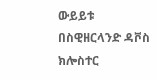ውይይቱ በስዊዘርላንድ ዳቮስ ክሎስተር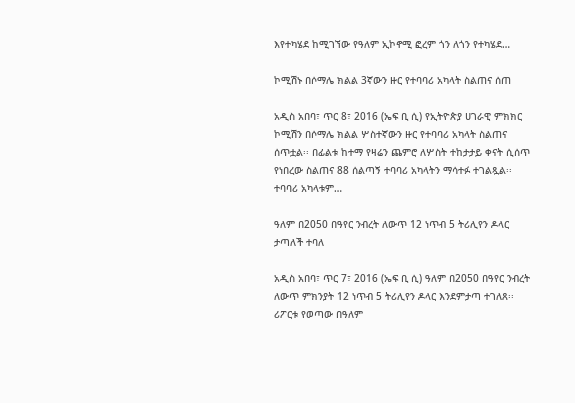እየተካሄደ ከሚገኘው የዓለም ኢኮኖሚ ፎረም ጎን ለጎን የተካሄደ…

ኮሚሽኑ በሶማሌ ክልል 3ኛውን ዙር የተባባሪ አካላት ስልጠና ሰጠ

አዲስ አበባ፣ ጥር 8፣ 2016 (ኤፍ ቢ ሲ) የኢትዮጵያ ሀገራዊ ምክክር ኮሚሽን በሶማሌ ክልል ሦስተኛውን ዙር የተባባሪ አካላት ስልጠና ሰጥቷል፡፡ በፊልቱ ከተማ የዛሬን ጨምሮ ለሦስት ተከታታይ ቀናት ሲሰጥ የነበረው ስልጠና 88 ሰልጣኝ ተባባሪ አካላትን ማሳተፉ ተገልጿል፡፡ ተባባሪ አካላቱም…

ዓለም በ2050 በዓየር ንብረት ለውጥ 12 ነጥብ 5 ትሪሊየን ዶላር ታጣለች ተባለ

አዲስ አበባ፣ ጥር 7፣ 2016 (ኤፍ ቢ ሲ) ዓለም በ2050 በዓየር ንብረት ለውጥ ምክንያት 12 ነጥብ 5 ትሪሊየን ዶላር እንደምታጣ ተገለጸ፡፡ ሪፖርቱ የወጣው በዓለም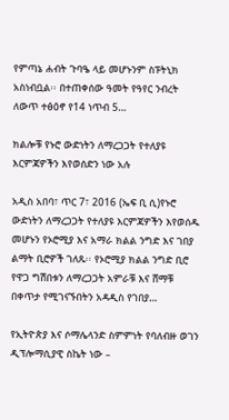የምጣኔ ሐብት ጉባዔ ላይ መሆኑንም ስፑትኒክ አስነብቧል፡፡ በተጠቀሰው ዓመት የዓየር ንብረት ለውጥ ተፅዕኖ የ14 ነጥብ 5…

ክልሎቹ የኑሮ ውድነትን ለማረጋጋት የተለያዩ እርምጃዎችን እየወሰድን ነው አሉ

አዲስ አበባ፣ ጥር 7፣ 2016 (ኤፍ ቢ ሲ)የኑሮ ውድነትን ለማረጋጋት የተለያዩ እርምጃዎችን እየወሰዱ መሆኑን የኦሮሚያ እና አማራ ክልል ንግድ እና ገበያ ልማት ቢሮዎች ገለጹ፡፡ የኦሮሚያ ክልል ንግድ ቢሮ የዋጋ ግሽበቱን ለማረጋጋት አምራቹ እና ሸማቹ በቀጥታ የሚገናኙበትን አዳዲስ የገበያ…

የኢትዮጵያ እና ሶማሌላንድ ስምምነት የባለብዙ ወገን ዲፕሎማሲያዊ ስኬት ነው –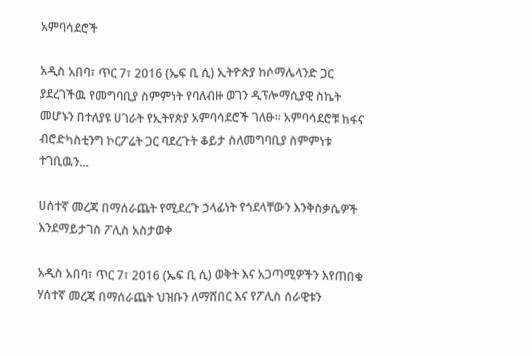አምባሳደሮች

አዲስ አበባ፣ ጥር 7፣ 2016 (ኤፍ ቢ ሲ) ኢትዮጵያ ከሶማሌላንድ ጋር ያደረገችዉ የመግባቢያ ስምምነት የባለብዙ ወገን ዲፕሎማሲያዊ ስኬት መሆኑን በተለያዩ ሀገራት የኢትየጵያ አምባሳደሮች ገለፁ፡፡ አምባሳደሮቹ ከፋና ብሮድካስቲንግ ኮርፖሬት ጋር ባደረጉት ቆይታ ስለመግባቢያ ስምምነቱ ተገቢዉን…

ሀሰተኛ መረጃ በማሰራጨት የሚደረጉ ኃላፊነት የጎደላቸውን እንቅስቃሴዎች እንደማይታገስ ፖሊስ አስታወቀ

አዲስ አበባ፣ ጥር 7፣ 2016 (ኤፍ ቢ ሲ) ወቅት እና አጋጣሚዎችን እየጠበቁ ሃሰተኛ መረጃ በማሰራጨት ህዝቡን ለማሸበር እና የፖሊስ ሰራዊቱን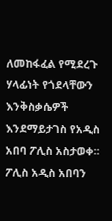ለመከፋፈል የሚደረጉ ሃላፊነት የጎደላቸውን እንቅስቃሴዎች እንደማይታገስ የአዲስ አበባ ፖሊስ አስታወቀ፡፡ ፖሊስ አዲስ አበባን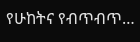የሁከትና የብጥብጥ…